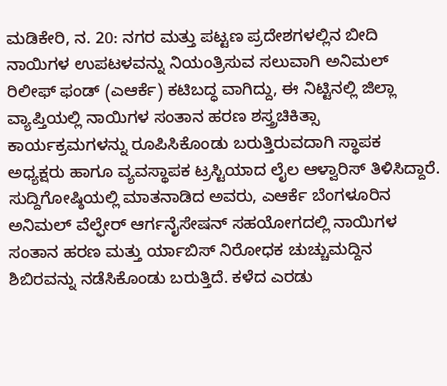ಮಡಿಕೇರಿ, ನ. 20: ನಗರ ಮತ್ತು ಪಟ್ಟಣ ಪ್ರದೇಶಗಳಲ್ಲಿನ ಬೀದಿ ನಾಯಿಗಳ ಉಪಟಳವನ್ನು ನಿಯಂತ್ರಿಸುವ ಸಲುವಾಗಿ ಅನಿಮಲ್ ರಿಲೀಫ್ ಫಂಡ್ (ಎಆರ್ಕೆ) ಕಟಿಬದ್ಧ ವಾಗಿದ್ದು, ಈ ನಿಟ್ಟಿನಲ್ಲಿ ಜಿಲ್ಲಾ ವ್ಯಾಪ್ತಿಯಲ್ಲಿ ನಾಯಿಗಳ ಸಂತಾನ ಹರಣ ಶಸ್ತ್ರಚಿಕಿತ್ಸಾ ಕಾರ್ಯಕ್ರಮಗಳನ್ನು ರೂಪಿಸಿಕೊಂಡು ಬರುತ್ತಿರುವದಾಗಿ ಸ್ಥಾಪಕ ಅಧ್ಯಕ್ಷರು ಹಾಗೂ ವ್ಯವಸ್ಥಾಪಕ ಟ್ರಸ್ಟಿಯಾದ ಲೈಲ ಆಳ್ವಾರಿಸ್ ತಿಳಿಸಿದ್ದಾರೆ.
ಸುದ್ದಿಗೋಷ್ಠಿಯಲ್ಲಿ ಮಾತನಾಡಿದ ಅವರು, ಎಆರ್ಕೆ ಬೆಂಗಳೂರಿನ ಅನಿಮಲ್ ವೆಲ್ಫೇರ್ ಆರ್ಗನೈಸೇಷನ್ ಸಹಯೋಗದಲ್ಲಿ ನಾಯಿಗಳ ಸಂತಾನ ಹರಣ ಮತ್ತು ರ್ಯಾಬಿಸ್ ನಿರೋಧಕ ಚುಚ್ಚುಮದ್ದಿನ ಶಿಬಿರವನ್ನು ನಡೆಸಿಕೊಂಡು ಬರುತ್ತಿದೆ. ಕಳೆದ ಎರಡು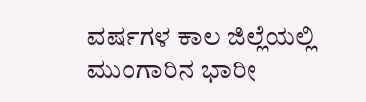ವರ್ಷಗಳ ಕಾಲ ಜಿಲ್ಲೆಯಲ್ಲಿ ಮುಂಗಾರಿನ ಭಾರೀ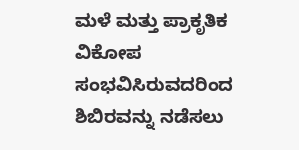ಮಳೆ ಮತ್ತು ಪ್ರಾಕೃತಿಕ ವಿಕೋಪ ಸಂಭವಿಸಿರುವದರಿಂದ ಶಿಬಿರವನ್ನು ನಡೆಸಲು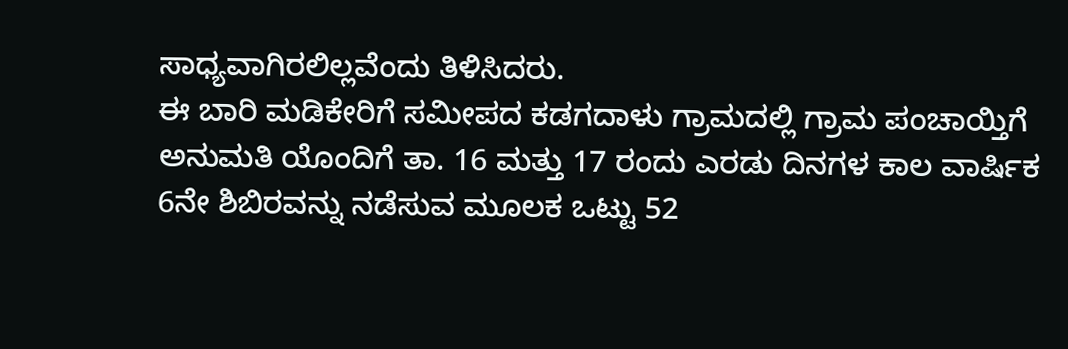ಸಾಧ್ಯವಾಗಿರಲಿಲ್ಲವೆಂದು ತಿಳಿಸಿದರು.
ಈ ಬಾರಿ ಮಡಿಕೇರಿಗೆ ಸಮೀಪದ ಕಡಗದಾಳು ಗ್ರಾಮದಲ್ಲಿ ಗ್ರಾಮ ಪಂಚಾಯ್ತಿಗೆ ಅನುಮತಿ ಯೊಂದಿಗೆ ತಾ. 16 ಮತ್ತು 17 ರಂದು ಎರಡು ದಿನಗಳ ಕಾಲ ವಾರ್ಷಿಕ 6ನೇ ಶಿಬಿರವನ್ನು ನಡೆಸುವ ಮೂಲಕ ಒಟ್ಟು 52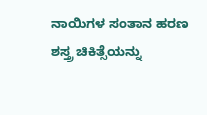ನಾಯಿಗಳ ಸಂತಾನ ಹರಣ ಶಸ್ತ್ರ ಚಿಕಿತ್ಸೆಯನ್ನು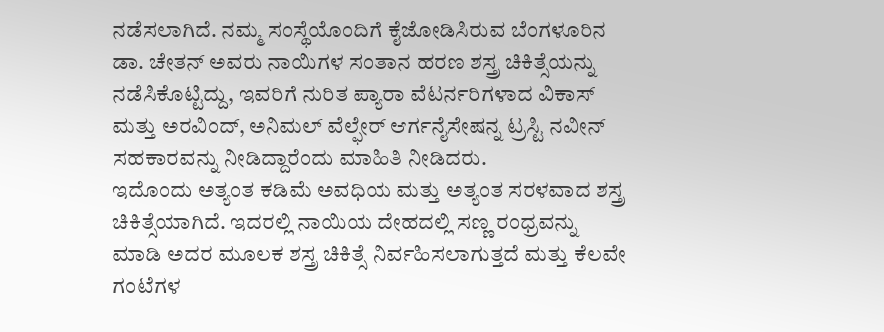ನಡೆಸಲಾಗಿದೆ. ನಮ್ಮ ಸಂಸ್ಥೆಯೊಂದಿಗೆ ಕೈಜೋಡಿಸಿರುವ ಬೆಂಗಳೂರಿನ ಡಾ. ಚೇತನ್ ಅವರು ನಾಯಿಗಳ ಸಂತಾನ ಹರಣ ಶಸ್ತ್ರ ಚಿಕಿತ್ಸೆಯನ್ನು ನಡೆಸಿಕೊಟ್ಟಿದ್ದು, ಇವರಿಗೆ ನುರಿತ ಪ್ಯಾರಾ ವೆಟರ್ನರಿಗಳಾದ ವಿಕಾಸ್ ಮತ್ತು ಅರವಿಂದ್, ಅನಿಮಲ್ ವೆಲ್ಫೇರ್ ಆರ್ಗನೈಸೇಷನ್ನ ಟ್ರಸ್ಟಿ ನವೀನ್ ಸಹಕಾರವನ್ನು ನೀಡಿದ್ದಾರೆಂದು ಮಾಹಿತಿ ನೀಡಿದರು.
ಇದೊಂದು ಅತ್ಯಂತ ಕಡಿಮೆ ಅವಧಿಯ ಮತ್ತು ಅತ್ಯಂತ ಸರಳವಾದ ಶಸ್ತ್ರ ಚಿಕಿತ್ಸೆಯಾಗಿದೆ. ಇದರಲ್ಲಿ ನಾಯಿಯ ದೇಹದಲ್ಲಿ ಸಣ್ಣ ರಂಧ್ರವನ್ನು ಮಾಡಿ ಅದರ ಮೂಲಕ ಶಸ್ತ್ರ ಚಿಕಿತ್ಸೆ ನಿರ್ವಹಿಸಲಾಗುತ್ತದೆ ಮತ್ತು ಕೆಲವೇ ಗಂಟೆಗಳ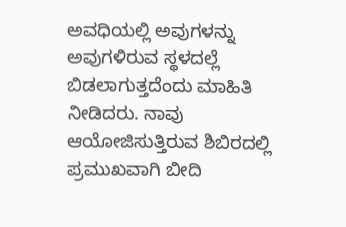ಅವಧಿಯಲ್ಲಿ ಅವುಗಳನ್ನು ಅವುಗಳಿರುವ ಸ್ಥಳದಲ್ಲೆ ಬಿಡಲಾಗುತ್ತದೆಂದು ಮಾಹಿತಿ ನೀಡಿದರು. ನಾವು ಆಯೋಜಿಸುತ್ತಿರುವ ಶಿಬಿರದಲ್ಲಿ ಪ್ರಮುಖವಾಗಿ ಬೀದಿ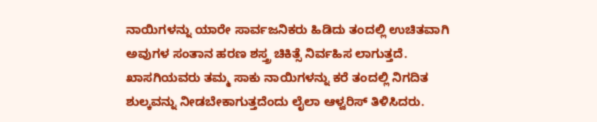ನಾಯಿಗಳನ್ನು ಯಾರೇ ಸಾರ್ವಜನಿಕರು ಹಿಡಿದು ತಂದಲ್ಲಿ ಉಚಿತವಾಗಿ ಅವುಗಳ ಸಂತಾನ ಹರಣ ಶಸ್ತ್ರ ಚಿಕಿತ್ಸೆ ನಿರ್ವಹಿಸ ಲಾಗುತ್ತದೆ. ಖಾಸಗಿಯವರು ತಮ್ಮ ಸಾಕು ನಾಯಿಗಳನ್ನು ಕರೆ ತಂದಲ್ಲಿ ನಿಗದಿತ ಶುಲ್ಕವನ್ನು ನೀಡಬೇಕಾಗುತ್ತದೆಂದು ಲೈಲಾ ಆಳ್ವರಿಸ್ ತಿಳಿಸಿದರು.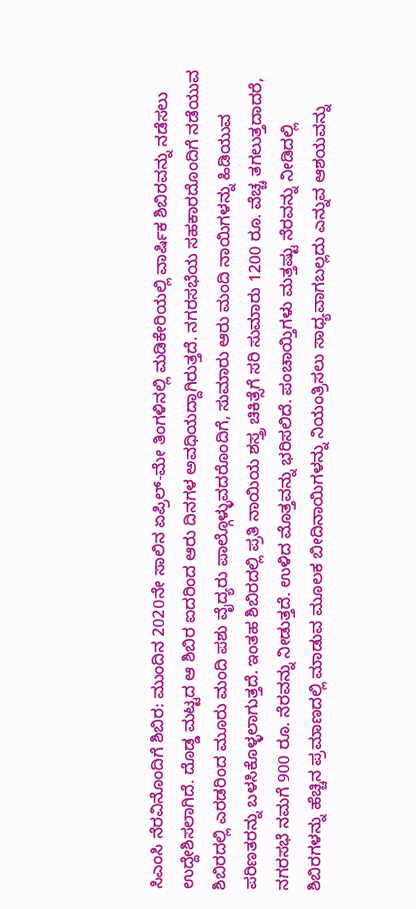ಸಿಎಂಸಿ ನೆರವಿನೊಂದಿಗೆ ಶಿಬಿರ: ಮುಂದಿನ 2020ನೇ ಸಾಲಿನ ಏಪ್ರಿಲ್-ಮೇ ತಿಂಗಳಿನಲ್ಲಿ ಮಡಿಕೇರಿಯಲ್ಲಿ ವಾರ್ಷಿಕ ಶಿಬಿರವನ್ನು ನಡೆಸಲು ಉದ್ದೇಶಿಸಲಾಗಿದೆ. ದೊಡ್ಡ ಮಟ್ಟದ ಆ ಶಿಬಿರ ಐದರಿಂದ ಆರು ದಿನಗಳ ಅವಧಿಯದ್ದಾಗಿರುತ್ತದೆ. ನಗರಸಭೆಯ ಸಹಕಾರದೊಂದಿಗೆ ನಡೆಯುವ ಶಿಬಿರದಲ್ಲಿ ಎರಡರಿಂದ ಮೂರು ಮಂದಿ ಪಶು ವೈದ್ಯರು ಪಾಲ್ಗೊಳ್ಳುವದರೊಂದಿಗೆ, ಸುಮಾರು ಆರು ಮಂದಿ ನಾಯಿಗಳನ್ನು ಹಿಡಿಯುವ ಪರಿಣತರನ್ನು ಬಳಸಿಕೊಳ್ಳಲಾಗುತ್ತದೆ. ಇಂತಹ ಶಿಬಿರದಲ್ಲಿ ಪ್ರತಿ ನಾಯಿಯ ಶಸ್ತ್ರ ಚಿಕಿತ್ಸೆಗೆ ಸರಿ ಸುಮಾರು 1200 ರೂ. ವೆಚ್ಚ ತಗಲುತ್ತದಾದರೆ, ನಗರಸಭೆ ನಮಗೆ 900 ರೂ. ನೆರವನ್ನು ನೀಡುತ್ತದೆ. ಉಳಿದ ಮೊತ್ತವನ್ನು ಭರಿಸಲಿದೆ. ಪಂಚಾಯ್ತಿಗಳು ಮತ್ತಷ್ಟು ನೆರವನ್ನು ನೀಡಿದಲ್ಲಿ ಶಿಬಿರಗಳನ್ನು ಹೆಚ್ಚಿನ ಪ್ರಮಾಣದಲ್ಲಿ ಮಾಡುವ ಮೂಲಕ ಬೀದಿನಾಯಿಗಳನ್ನು ನಿಯಂತ್ರಿಸಲು ಸಾಧ್ಯವಾಗಬಲ್ಲದು ಎನ್ನುವ ಆಶಯವನ್ನು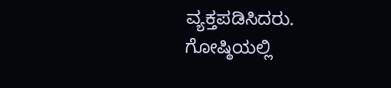ವ್ಯಕ್ತಪಡಿಸಿದರು.
ಗೋಷ್ಠಿಯಲ್ಲಿ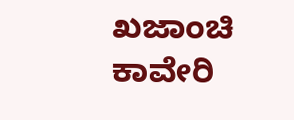ಖಜಾಂಚಿ ಕಾವೇರಿ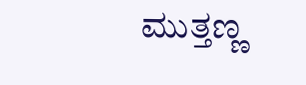ಮುತ್ತಣ್ಣ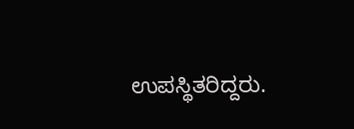ಉಪಸ್ಥಿತರಿದ್ದರು.